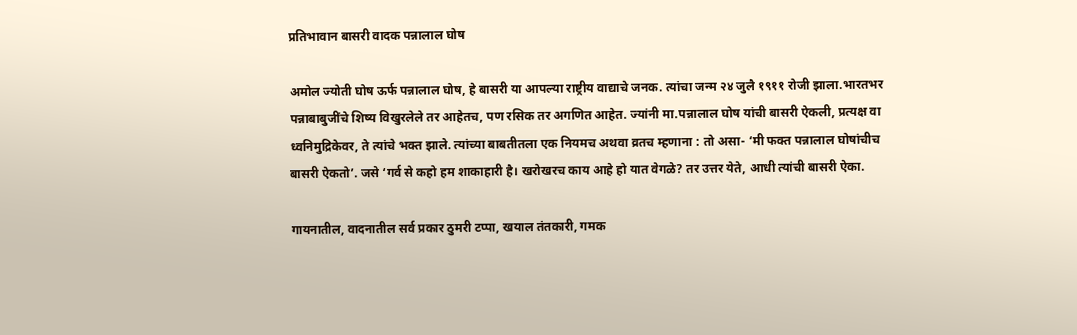प्रतिभावान बासरी वादक पन्नालाल घोष

अमोल ज्योती घोष ऊर्फ पन्नालाल घोष, हे बासरी या आपल्या राष्ट्रीय वाद्याचे जनक. त्यांचा जन्म २४ जुलै १९११ रोजी झाला.भारतभर पन्नाबाबुजींचे शिष्य विखुरलेले तर आहेतच, पण रसिक तर अगणित आहेत. ज्यांनी मा.पन्नालाल घोष यांची बासरी ऐकली, प्रत्यक्ष वा ध्वनिमुद्रिकेवर, ते त्यांचे भक्त झाले. त्यांच्या बाबतीतला एक नियमच अथवा व्रतच म्हणाना : तो असा- ‘मी फक्त पन्नालाल घोषांचीच बासरी ऐकतो’. जसे ‘गर्व से कहो हम शाकाहारी है। खरोखरच काय आहे हो यात वेगळे? तर उत्तर येते, आधी त्यांची बासरी ऐका.

गायनातील, वादनातील सर्व प्रकार ठुमरी टप्पा, खयाल तंतकारी, गमक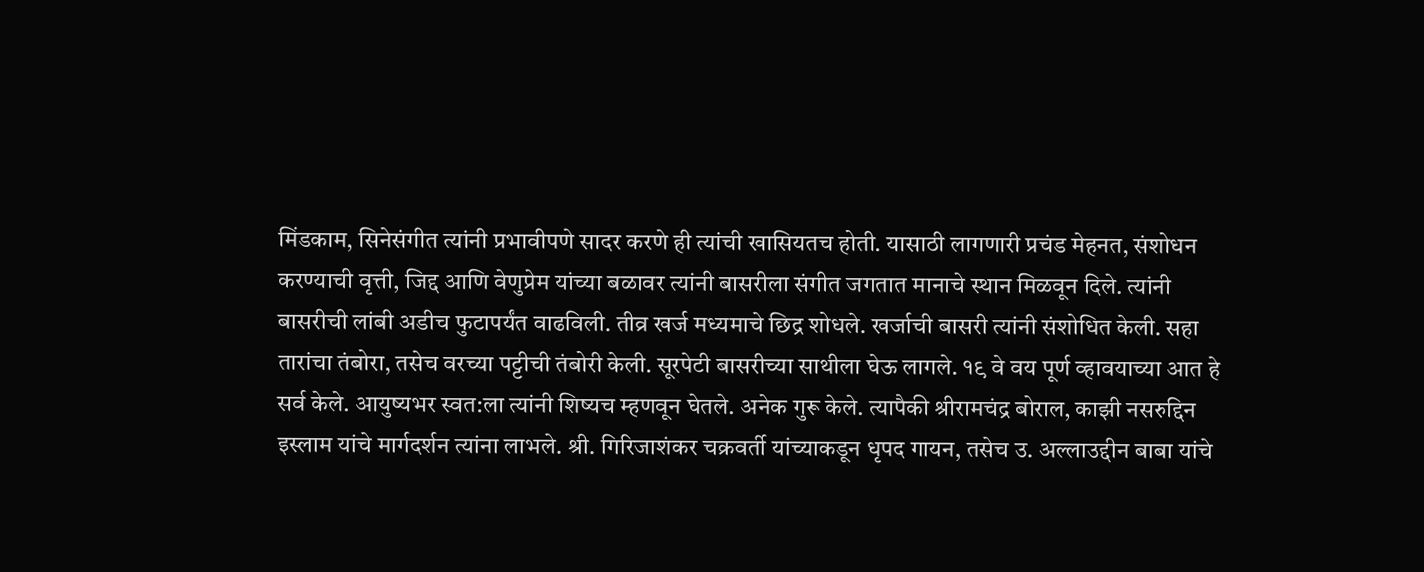मिंडकाम, सिनेसंगीत त्यांनी प्रभावीपणे सादर करणे ही त्यांची खासियतच होती. यासाठी लागणारी प्रचंड मेहनत, संशोधन करण्याची वृत्ती, जिद्द आणि वेणुप्रेम यांच्या बळावर त्यांनी बासरीला संगीत जगतात मानाचे स्थान मिळवून दिले. त्यांनी बासरीची लांबी अडीच फुटापर्यंत वाढविली. तीव्र खर्ज मध्यमाचे छिद्र शोधले. खर्जाची बासरी त्यांनी संशोधित केली. सहा तारांचा तंबोरा, तसेच वरच्या पट्टीची तंबोरी केली. सूरपेटी बासरीच्या साथीला घेऊ लागले. १९ वे वय पूर्ण व्हावयाच्या आत हे सर्व केले. आयुष्यभर स्वत:ला त्यांनी शिष्यच म्हणवून घेतले. अनेक गुरू केले. त्यापैकी श्रीरामचंद्र बोराल, काझी नसरुद्दिन इस्लाम यांचे मार्गदर्शन त्यांना लाभले. श्री. गिरिजाशंकर चक्रवर्ती यांच्याकडून धृपद गायन, तसेच उ. अल्लाउद्दीन बाबा यांचे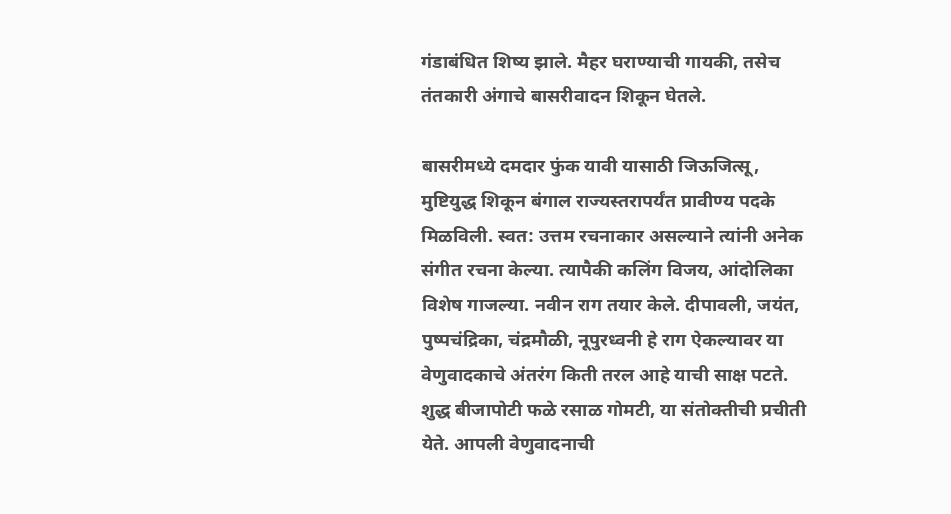गंडाबंधित शिष्य झाले. मैहर घराण्याची गायकी, तसेच तंतकारी अंगाचे बासरीवादन शिकून घेतले.

बासरीमध्ये दमदार फुंक यावी यासाठी जिऊजित्सू, मुष्टियुद्ध शिकून बंगाल राज्यस्तरापर्यंत प्रावीण्य पदके मिळविली. स्वत: उत्तम रचनाकार असल्याने त्यांनी अनेक संगीत रचना केल्या. त्यापैकी कलिंग विजय, आंदोलिका विशेष गाजल्या. नवीन राग तयार केले. दीपावली, जयंत, पुष्पचंद्रिका, चंद्रमौळी, नूपुरध्वनी हे राग ऐकल्यावर या वेणुवादकाचे अंतरंग किती तरल आहे याची साक्ष पटते. शुद्ध बीजापोटी फळे रसाळ गोमटी, या संतोक्तीची प्रचीती येते. आपली वेणुवादनाची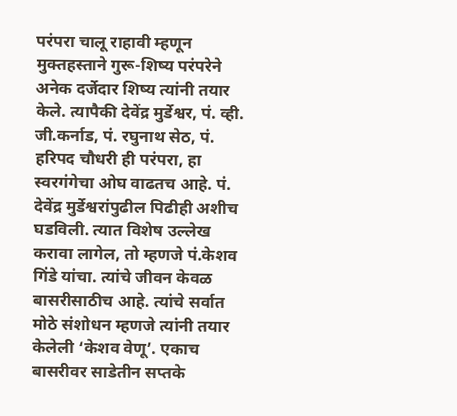परंपरा चालू राहावी म्हणून मुक्तहस्ताने गुरू-शिष्य परंपरेने अनेक दर्जेदार शिष्य त्यांनी तयार केले. त्यापैकी देवेंद्र मुर्डेश्वर, पं. व्ही. जी.कर्नाड, पं. रघुनाथ सेठ, पं. हरिपद चौधरी ही परंपरा, हा स्वरगंगेचा ओघ वाढतच आहे. पं. देवेंद्र मुर्डेश्वरांपुढील पिढीही अशीच घडविली. त्यात विशेष उल्लेख करावा लागेल, तो म्हणजे पं.केशव गिंडे यांचा. त्यांचे जीवन केवळ बासरीसाठीच आहे. त्यांचे सर्वात मोठे संशोधन म्हणजे त्यांनी तयार केलेली ‘केशव वेणू’. एकाच बासरीवर साडेतीन सप्तके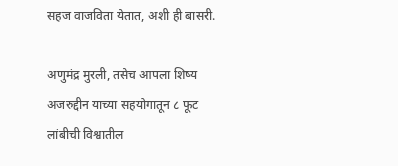सहज वाजविता येतात, अशी ही बासरी.

अणुमंद्र मुरली, तसेच आपला शिष्य अजरुद्दीन याच्या सहयोगातून ८ फूट लांबीची विश्वातील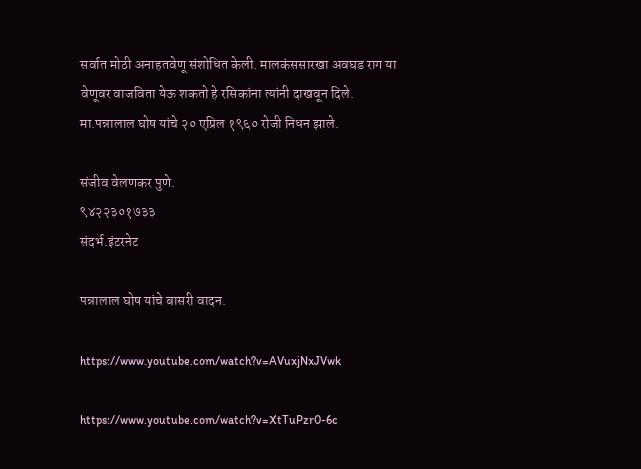सर्वात मोठी अनाहतवेणू संशोधित केली. मालकंससारखा अवघड राग या वेणूवर वाजविता येऊ शकतो हे रसिकांना त्यांनी दाखवून दिले. मा.पन्नालाल घोष यांचे २० एप्रिल १९६० रोजी निधन झाले.

संजीव वेलणकर पुणे.
९४२२३०१७३३
संदर्भ.इंटरनेट

पन्नालाल घोष यांचे बासरी वादन.

https://www.youtube.com/watch?v=AVuxjNxJVwk

https://www.youtube.com/watch?v=XtTuPzr0-6c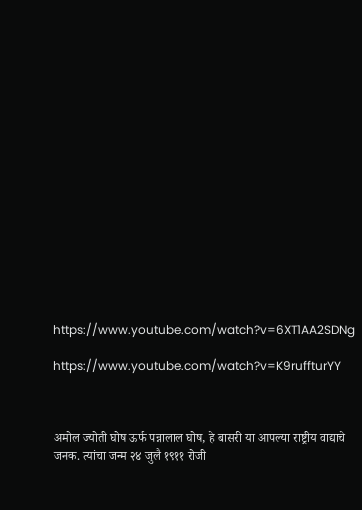https://www.youtube.com/watch?v=6XT1AA2SDNg

https://www.youtube.com/watch?v=K9ruffturYY



अमोल ज्योती घोष ऊर्फ पन्नालाल घोष, हे बासरी या आपल्या राष्ट्रीय वाद्याचे जनक. त्यांचा जन्म २४ जुलै १९११ रोजी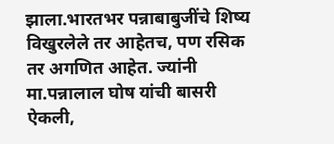झाला.भारतभर पन्नाबाबुजींचे शिष्य विखुरलेले तर आहेतच, पण रसिक तर अगणित आहेत. ज्यांनी मा.पन्नालाल घोष यांची बासरी ऐकली,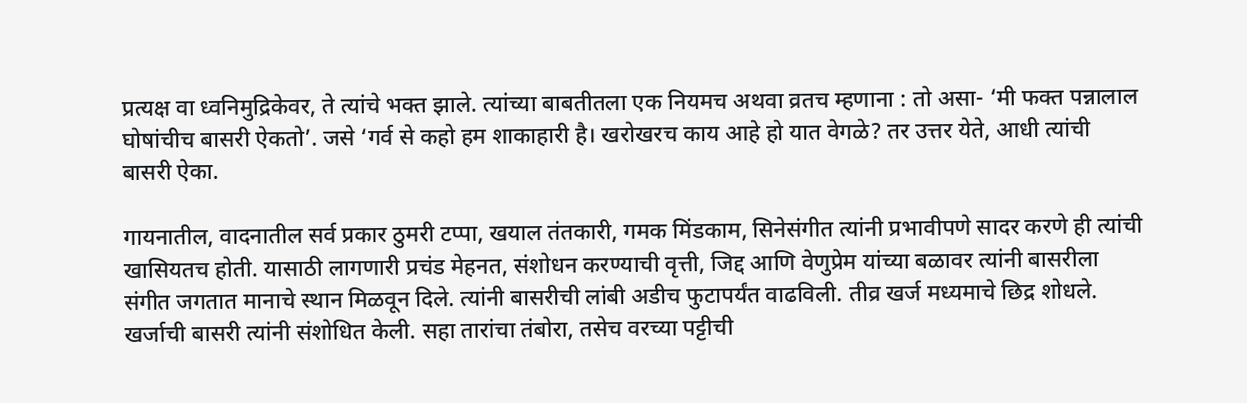प्रत्यक्ष वा ध्वनिमुद्रिकेवर, ते त्यांचे भक्त झाले. त्यांच्या बाबतीतला एक नियमच अथवा व्रतच म्हणाना : तो असा- ‘मी फक्त पन्नालाल घोषांचीच बासरी ऐकतो’. जसे ‘गर्व से कहो हम शाकाहारी है। खरोखरच काय आहे हो यात वेगळे? तर उत्तर येते, आधी त्यांची बासरी ऐका.

गायनातील, वादनातील सर्व प्रकार ठुमरी टप्पा, खयाल तंतकारी, गमक मिंडकाम, सिनेसंगीत त्यांनी प्रभावीपणे सादर करणे ही त्यांची खासियतच होती. यासाठी लागणारी प्रचंड मेहनत, संशोधन करण्याची वृत्ती, जिद्द आणि वेणुप्रेम यांच्या बळावर त्यांनी बासरीला संगीत जगतात मानाचे स्थान मिळवून दिले. त्यांनी बासरीची लांबी अडीच फुटापर्यंत वाढविली. तीव्र खर्ज मध्यमाचे छिद्र शोधले. खर्जाची बासरी त्यांनी संशोधित केली. सहा तारांचा तंबोरा, तसेच वरच्या पट्टीची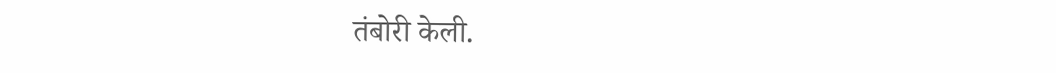तंबोरी केली.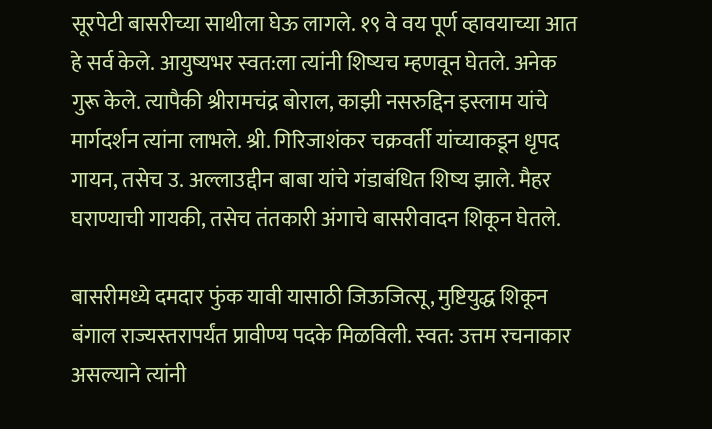सूरपेटी बासरीच्या साथीला घेऊ लागले. १९ वे वय पूर्ण व्हावयाच्या आत हे सर्व केले. आयुष्यभर स्वत:ला त्यांनी शिष्यच म्हणवून घेतले. अनेक गुरू केले. त्यापैकी श्रीरामचंद्र बोराल, काझी नसरुद्दिन इस्लाम यांचे मार्गदर्शन त्यांना लाभले. श्री. गिरिजाशंकर चक्रवर्ती यांच्याकडून धृपद गायन, तसेच उ. अल्लाउद्दीन बाबा यांचे गंडाबंधित शिष्य झाले. मैहर घराण्याची गायकी, तसेच तंतकारी अंगाचे बासरीवादन शिकून घेतले.

बासरीमध्ये दमदार फुंक यावी यासाठी जिऊजित्सू, मुष्टियुद्ध शिकून बंगाल राज्यस्तरापर्यंत प्रावीण्य पदके मिळविली. स्वत: उत्तम रचनाकार असल्याने त्यांनी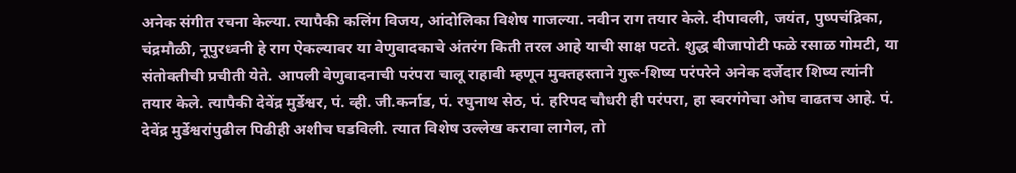अनेक संगीत रचना केल्या. त्यापैकी कलिंग विजय, आंदोलिका विशेष गाजल्या. नवीन राग तयार केले. दीपावली, जयंत, पुष्पचंद्रिका, चंद्रमौळी, नूपुरध्वनी हे राग ऐकल्यावर या वेणुवादकाचे अंतरंग किती तरल आहे याची साक्ष पटते. शुद्ध बीजापोटी फळे रसाळ गोमटी, या संतोक्तीची प्रचीती येते. आपली वेणुवादनाची परंपरा चालू राहावी म्हणून मुक्तहस्ताने गुरू-शिष्य परंपरेने अनेक दर्जेदार शिष्य त्यांनी तयार केले. त्यापैकी देवेंद्र मुर्डेश्वर, पं. व्ही. जी.कर्नाड, पं. रघुनाथ सेठ, पं. हरिपद चौधरी ही परंपरा, हा स्वरगंगेचा ओघ वाढतच आहे. पं. देवेंद्र मुर्डेश्वरांपुढील पिढीही अशीच घडविली. त्यात विशेष उल्लेख करावा लागेल, तो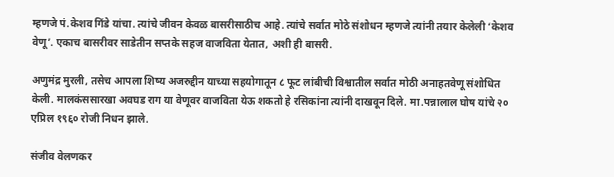म्हणजे पं.केशव गिंडे यांचा. त्यांचे जीवन केवळ बासरीसाठीच आहे. त्यांचे सर्वात मोठे संशोधन म्हणजे त्यांनी तयार केलेली ‘केशव वेणू’. एकाच बासरीवर साडेतीन सप्तके सहज वाजविता येतात, अशी ही बासरी.

अणुमंद्र मुरली, तसेच आपला शिष्य अजरुद्दीन याच्या सहयोगातून ८ फूट लांबीची विश्वातील सर्वात मोठी अनाहतवेणू संशोधित केली. मालकंससारखा अवघड राग या वेणूवर वाजविता येऊ शकतो हे रसिकांना त्यांनी दाखवून दिले. मा.पन्नालाल घोष यांचे २० एप्रिल १९६० रोजी निधन झाले.

संजीव वेलणकर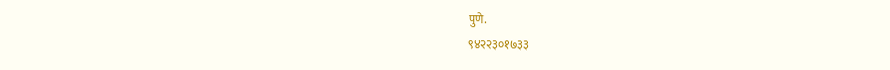पुणे.
९४२२३०१७३३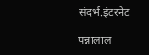संदर्भ.इंटरनेट

पन्नालाल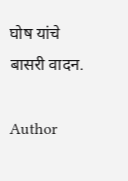घोष यांचे बासरी वादन.

Author